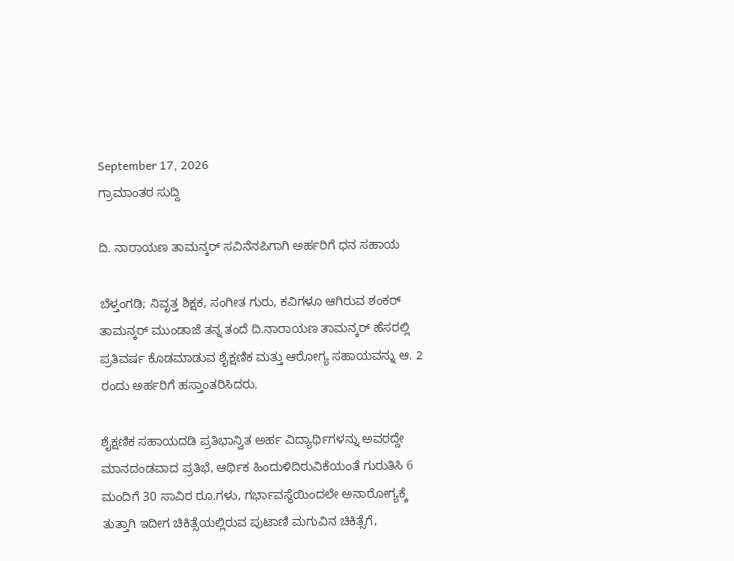September 17, 2026
ಗ್ರಾಮಾಂತರ ಸುದ್ದಿ

ದಿ. ನಾರಾಯಣ ತಾಮನ್ಕರ್ ಸವಿನೆನಪಿಗಾಗಿ ಅರ್ಹರಿಗೆ ಧನ ಸಹಾಯ

ಬೆಳ್ತಂಗಡಿ; ನಿವೃತ್ತ ಶಿಕ್ಷಕ, ಸಂಗೀತ ಗುರು, ಕವಿಗಳೂ ಆಗಿರುವ ಶಂಕರ್ ತಾಮನ್ಕರ್ ಮುಂಡಾಜೆ ತನ್ನ ತಂದೆ ದಿ.ನಾರಾಯಣ ತಾಮನ್ಕರ್ ಹೆಸರಲ್ಲಿ ಪ್ರತಿವರ್ಷ ಕೊಡಮಾಡುವ ಶೈಕ್ಷಣಿಕ ಮತ್ತು ಆರೋಗ್ಯ ಸಹಾಯವನ್ನು ಆ. 2 ರಂದು ಅರ್ಹರಿಗೆ ಹಸ್ತಾಂತರಿಸಿದರು.

ಶೈಕ್ಷಣಿಕ ಸಹಾಯದಡಿ ಪ್ರತಿಭಾನ್ವಿತ ಅರ್ಹ ವಿದ್ಯಾರ್ಥಿಗಳನ್ನು ಅವರದ್ದೇ ಮಾನದಂಡವಾದ ಪ್ರತಿಭೆ, ಆರ್ಥಿಕ ಹಿಂದುಳಿದಿರುವಿಕೆಯಂತೆ ಗುರುತಿಸಿ 6 ಮಂದಿಗೆ 30 ಸಾವಿರ ರೂ.ಗಳು, ಗರ್ಭಾವಸ್ಥೆಯಿಂದಲೇ ಅನಾರೋಗ್ಯಕ್ಕೆ ತುತ್ತಾಗಿ ಇದೀಗ ಚಿಕಿತ್ಸೆಯಲ್ಲಿರುವ ಪುಟಾಣಿ ಮಗುವಿನ ಚಿಕಿತ್ಸೆಗೆ,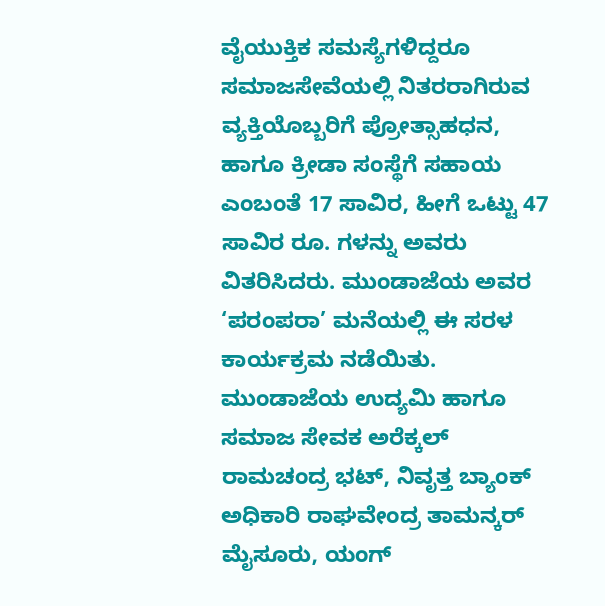ವೈಯುಕ್ತಿಕ ಸಮಸ್ಯೆಗಳಿದ್ದರೂ ಸಮಾಜ‌ಸೇವೆಯಲ್ಲಿ ನಿತರರಾಗಿರುವ ವ್ಯಕ್ತಿಯೊಬ್ಬರಿಗೆ ಪ್ರೋತ್ಸಾಹಧನ, ಹಾಗೂ ಕ್ರೀಡಾ ಸಂಸ್ಥೆಗೆ ಸಹಾಯ ಎಂಬಂತೆ 17 ಸಾವಿರ, ಹೀಗೆ ಒಟ್ಟು 47 ಸಾವಿರ ರೂ. ಗಳನ್ನು ಅವರು ವಿತರಿಸಿದರು. ಮುಂಡಾಜೆಯ ಅವರ ‘ಪರಂಪರಾ’ ಮನೆಯಲ್ಲಿ ಈ ಸರಳ ಕಾರ್ಯಕ್ರಮ ನಡೆಯಿತು.
ಮುಂಡಾಜೆಯ ಉದ್ಯಮಿ ಹಾಗೂ ಸಮಾಜ ಸೇವಕ ಅರೆಕ್ಕಲ್ ರಾಮಚಂದ್ರ ಭಟ್, ನಿವೃತ್ತ ಬ್ಯಾಂಕ್ ಅಧಿಕಾರಿ ರಾಘವೇಂದ್ರ ತಾಮನ್ಕರ್ ಮೈಸೂರು, ಯಂಗ್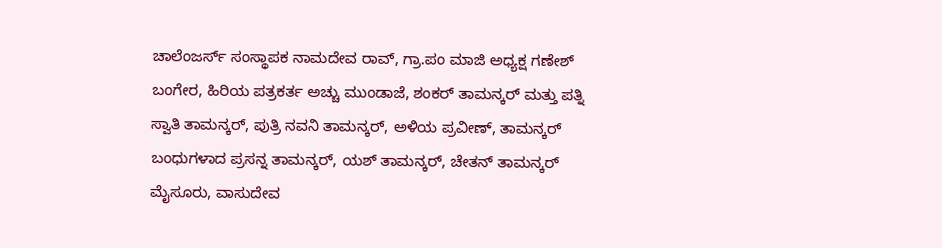ಚಾಲೆಂಜರ್ಸ್ ಸಂಸ್ಥಾಪಕ ನಾಮದೇವ ರಾವ್, ಗ್ರಾ.ಪಂ ಮಾಜಿ ಅಧ್ಯಕ್ಷ ಗಣೇಶ್ ಬಂಗೇರ, ಹಿರಿಯ ಪತ್ರಕರ್ತ ಅಚ್ಚು ಮುಂಡಾಜೆ, ಶಂಕರ್ ತಾಮನ್ಕರ್ ಮತ್ತು ಪತ್ನಿ ಸ್ವಾತಿ ತಾಮನ್ಕರ್, ಪುತ್ರಿ ನವನಿ ತಾಮನ್ಕರ್, ಅಳಿಯ ಪ್ರವೀಣ್, ತಾಮನ್ಕರ್ ಬಂಧುಗಳಾದ ಪ್ರಸನ್ನ ತಾಮನ್ಕರ್, ಯಶ್ ತಾಮನ್ಕರ್, ಚೇತನ್ ತಾಮನ್ಕರ್ ಮೈಸೂರು, ವಾಸುದೇವ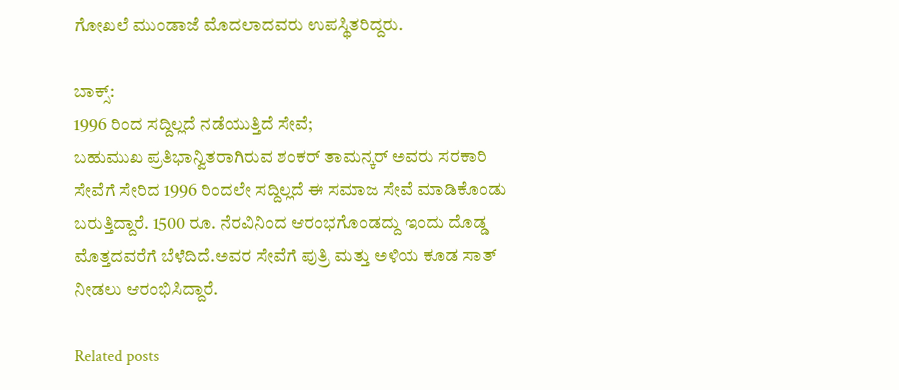ಗೋಖಲೆ ಮುಂಡಾಜೆ ಮೊದಲಾದವರು ಉಪಸ್ಥಿತರಿದ್ದರು.

ಬಾಕ್ಸ್:
1996 ರಿಂದ ಸದ್ದಿಲ್ಲದೆ ನಡೆಯುತ್ತಿದೆ ಸೇವೆ;
ಬಹುಮುಖ ಪ್ರತಿಭಾನ್ವಿತರಾಗಿರುವ ಶಂಕರ್ ತಾಮನ್ಕರ್ ಅವರು ಸರಕಾರಿ ಸೇವೆಗೆ ಸೇರಿದ 1996 ರಿಂದಲೇ ಸದ್ದಿಲ್ಲದೆ ಈ ಸಮಾಜ ಸೇವೆ ಮಾಡಿಕೊಂಡು ಬರುತ್ತಿದ್ದಾರೆ. 1500 ರೂ. ನೆರವಿನಿಂದ ಆರಂಭಗೊಂಡದ್ದು ಇಂದು ದೊಡ್ಡ ಮೊತ್ತದವರೆಗೆ ಬೆಳೆದಿದೆ.ಅವರ ಸೇವೆಗೆ ಪುತ್ರಿ ಮತ್ತು ಅಳಿಯ ಕೂಡ ಸಾತ್ ನೀಡಲು ಆರಂಭಿಸಿದ್ದಾರೆ.

Related posts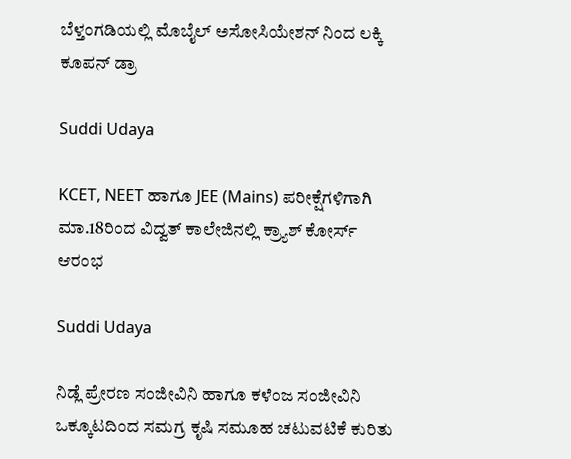ಬೆಳ್ತಂಗಡಿಯಲ್ಲಿ ಮೊಬೈಲ್ ಅಸೋಸಿಯೇಶನ್ ನಿಂದ ಲಕ್ಕಿ ಕೂಪನ್ ಡ್ರಾ

Suddi Udaya

KCET, NEET ಹಾಗೂ JEE (Mains) ಪರೀಕ್ಷೆಗಳಿಗಾಗಿ ಮಾ.18ರಿಂದ ವಿದ್ವತ್‌ ಕಾಲೇಜಿನಲ್ಲಿ ಕ್ರ್ಯಾಶ್ ಕೋರ್ಸ್ ಆರಂಭ

Suddi Udaya

ನಿಡ್ಲೆ ಪ್ರೇರಣ ಸಂಜೀವಿನಿ ಹಾಗೂ ಕಳೆಂಜ ಸಂಜೀವಿನಿ ಒಕ್ಕೂಟದಿಂದ ಸಮಗ್ರ ಕೃಷಿ ಸಮೂಹ ಚಟುವಟಿಕೆ ಕುರಿತು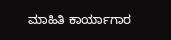ಮಾಹಿತಿ ಕಾರ್ಯಾಗಾರ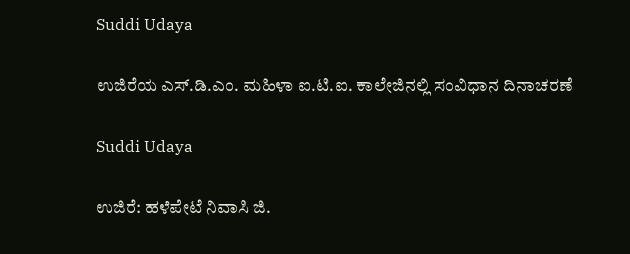Suddi Udaya

ಉಜಿರೆಯ ಎಸ್.ಡಿ.ಎಂ. ಮಹಿಳಾ ಐ.ಟಿ.ಐ. ಕಾಲೇಜಿನಲ್ಲಿ ಸಂವಿಧಾನ ದಿನಾಚರಣೆ

Suddi Udaya

ಉಜಿರೆ: ಹಳೆಪೇಟೆ ನಿವಾಸಿ ಜಿ.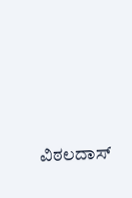ವಿಠಲದಾಸ್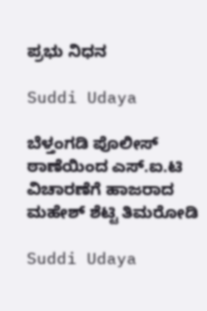ಪ್ರಭು ನಿಧನ

Suddi Udaya

ಬೆಳ್ತಂಗಡಿ ಪೊಲೀಸ್ ಠಾಣೆಯಿಂದ ಎಸ್.ಐ.ಟಿ ವಿಚಾರಣೆಗೆ ಹಾಜರಾದ ಮಹೇಶ್ ಶೆಟ್ಟಿ ತಿಮರೋಡಿ

Suddi Udaya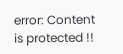error: Content is protected !!